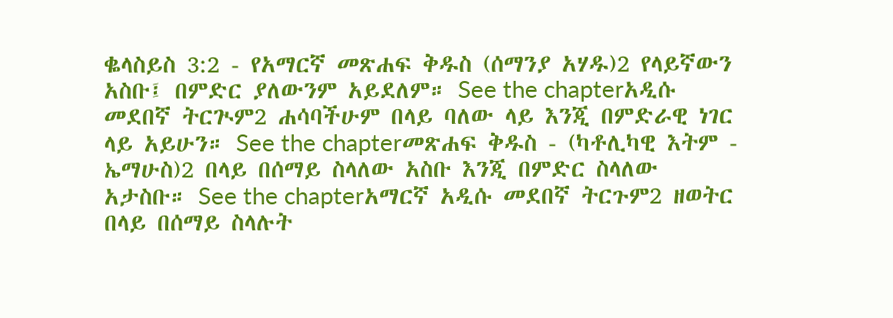ቈላስይስ 3:2 - የአማርኛ መጽሐፍ ቅዱስ (ሰማንያ አሃዱ)2 የላይኛውን አስቡ፤ በምድር ያለውንም አይደለም። See the chapterአዲሱ መደበኛ ትርጒም2 ሐሳባችሁም በላይ ባለው ላይ እንጂ በምድራዊ ነገር ላይ አይሁን። See the chapterመጽሐፍ ቅዱስ - (ካቶሊካዊ እትም - ኤማሁስ)2 በላይ በሰማይ ስላለው አስቡ እንጂ በምድር ስላለው አታስቡ። See the chapterአማርኛ አዲሱ መደበኛ ትርጉም2 ዘወትር በላይ በሰማይ ስላሉት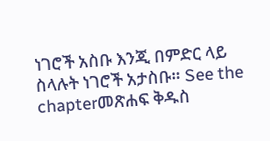ነገሮች አስቡ እንጂ በምድር ላይ ስላሉት ነገሮች አታስቡ። See the chapterመጽሐፍ ቅዱስ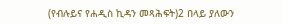(የብሉይና የሐዲስ ኪዳን መጻሕፍት)2 በላይ ያለውን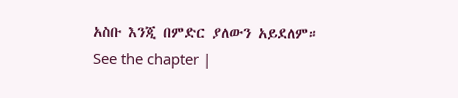አስቡ እንጂ በምድር ያለውን አይደለም። See the chapter |